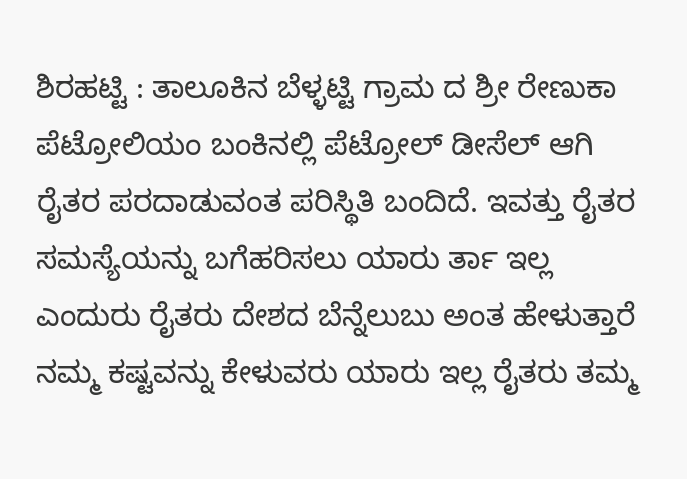ಶಿರಹಟ್ಟಿ : ತಾಲೂಕಿನ ಬೆಳ್ಳಟ್ಟಿ ಗ್ರಾಮ ದ ಶ್ರೀ ರೇಣುಕಾ ಪೆಟ್ರೋಲಿಯಂ ಬಂಕಿನಲ್ಲಿ ಪೆಟ್ರೋಲ್ ಡೀಸೆಲ್ ಆಗಿ ರೈತರ ಪರದಾಡುವಂತ ಪರಿಸ್ಥಿತಿ ಬಂದಿದೆ. ಇವತ್ತು ರೈತರ ಸಮಸ್ಯೆಯನ್ನು ಬಗೆಹರಿಸಲು ಯಾರು ರ್ತಾ ಇಲ್ಲ ಎಂದುರು ರೈತರು ದೇಶದ ಬೆನ್ನೆಲುಬು ಅಂತ ಹೇಳುತ್ತಾರೆ ನಮ್ಮ ಕಷ್ಟವನ್ನು ಕೇಳುವರು ಯಾರು ಇಲ್ಲ ರೈತರು ತಮ್ಮ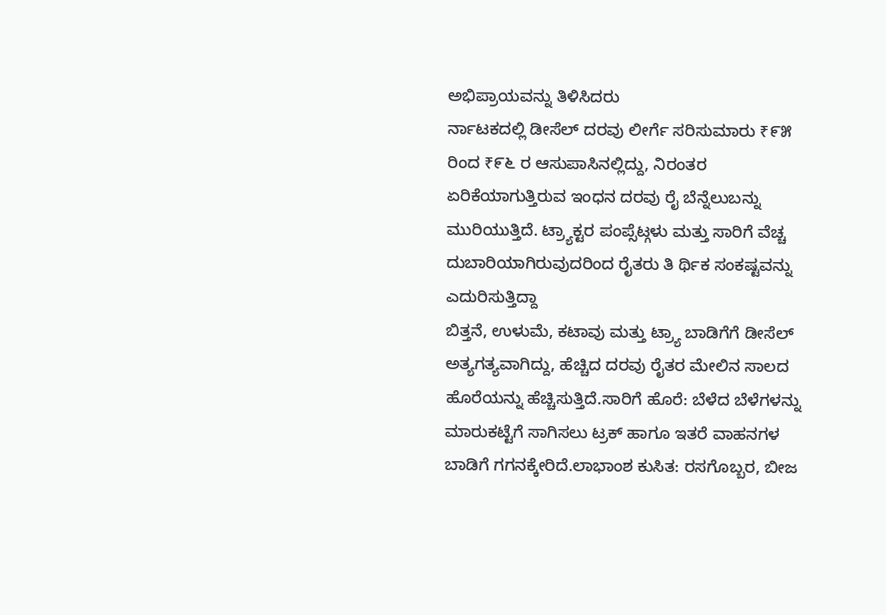ಅಭಿಪ್ರಾಯವನ್ನು ತಿಳಿಸಿದರು
ರ್ನಾಟಕದಲ್ಲಿ ಡೀಸೆಲ್ ದರವು ಲೀರ್ಗೆ ಸರಿಸುಮಾರು ₹೯೫ ರಿಂದ ₹೯೬ ರ ಆಸುಪಾಸಿನಲ್ಲಿದ್ದು, ನಿರಂತರ ಏರಿಕೆಯಾಗುತ್ತಿರುವ ಇಂಧನ ದರವು ರೈ ಬೆನ್ನೆಲುಬನ್ನು ಮುರಿಯುತ್ತಿದೆ. ಟ್ರ್ಯಾಕ್ಟರ ಪಂಪ್ಸೆಟ್ಗಳು ಮತ್ತು ಸಾರಿಗೆ ವೆಚ್ಚ ದುಬಾರಿಯಾಗಿರುವುದರಿಂದ ರೈತರು ತಿ ರ್ಥಿಕ ಸಂಕಷ್ಟವನ್ನು ಎದುರಿಸುತ್ತಿದ್ದಾ
ಬಿತ್ತನೆ, ಉಳುಮೆ, ಕಟಾವು ಮತ್ತು ಟ್ರ್ಯಾ ಬಾಡಿಗೆಗೆ ಡೀಸೆಲ್ ಅತ್ಯಗತ್ಯವಾಗಿದ್ದು, ಹೆಚ್ಚಿದ ದರವು ರೈತರ ಮೇಲಿನ ಸಾಲದ ಹೊರೆಯನ್ನು ಹೆಚ್ಚಿಸುತ್ತಿದೆ.ಸಾರಿಗೆ ಹೊರೆ: ಬೆಳೆದ ಬೆಳೆಗಳನ್ನು ಮಾರುಕಟ್ಟೆಗೆ ಸಾಗಿಸಲು ಟ್ರಕ್ ಹಾಗೂ ಇತರೆ ವಾಹನಗಳ ಬಾಡಿಗೆ ಗಗನಕ್ಕೇರಿದೆ.ಲಾಭಾಂಶ ಕುಸಿತ: ರಸಗೊಬ್ಬರ, ಬೀಜ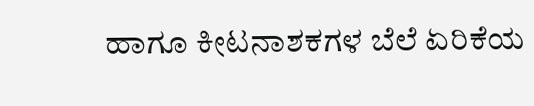ಹಾಗೂ ಕೀಟನಾಶಕಗಳ ಬೆಲೆ ಏರಿಕೆಯ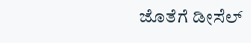ಜೊತೆಗೆ ಡೀಸೆಲ್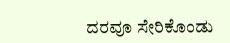ದರವೂ ಸೇರಿಕೊಂಡು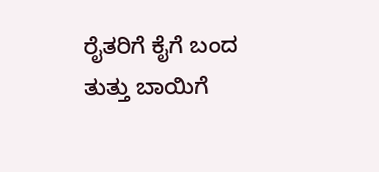ರೈತರಿಗೆ ಕೈಗೆ ಬಂದ ತುತ್ತು ಬಾಯಿಗೆ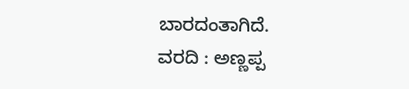ಬಾರದಂತಾಗಿದೆ.
ವರದಿ : ಅಣ್ಣಪ್ಪ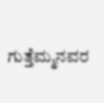ಗುತ್ತೆಮ್ಮನವರ